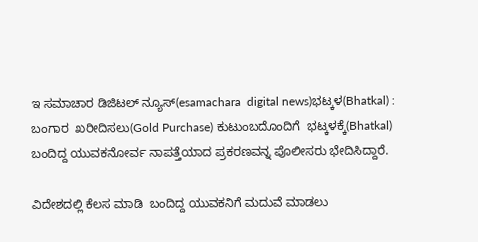ಇ ಸಮಾಚಾರ ಡಿಜಿಟಲ್ ನ್ಯೂಸ್(esamachara  digital news)ಭಟ್ಕಳ(Bhatkal) : ಬಂಗಾರ  ಖರೀದಿಸಲು(Gold Purchase) ಕುಟುಂಬದೊಂದಿಗೆ  ಭಟ್ಕಳಕ್ಕೆ(Bhatkal) ಬಂದಿದ್ದ ಯುವಕನೋರ್ವ ನಾಪತ್ತೆಯಾದ ಪ್ರಕರಣವನ್ನ ಪೊಲೀಸರು‌ ಭೇದಿಸಿದ್ದಾರೆ.

ವಿದೇಶದಲ್ಲಿ ಕೆಲಸ ಮಾಡಿ  ಬಂದಿದ್ದ ಯುವಕನಿಗೆ ಮದುವೆ ಮಾಡಲು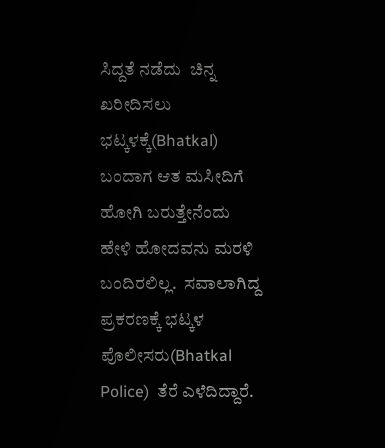ಸಿದ್ದತೆ ನಡೆದು  ಚಿನ್ನ ಖರೀದಿಸಲು ಭಟ್ಕಳಕ್ಕೆ(Bhatkal) ಬಂದಾಗ ಆತ ಮಸೀದಿಗೆ ಹೋಗಿ ಬರುತ್ತೇನೆಂದು ಹೇಳಿ ಹೋದವನು ಮರಳಿ ಬಂದಿರಲಿಲ್ಲ.  ಸವಾಲಾಗಿದ್ದ ಪ್ರಕರಣಕ್ಕೆ ಭಟ್ಕಳ ಪೊಲೀಸರು(Bhatkal Police)  ತೆರೆ ಎಳೆದಿದ್ದಾರೆ.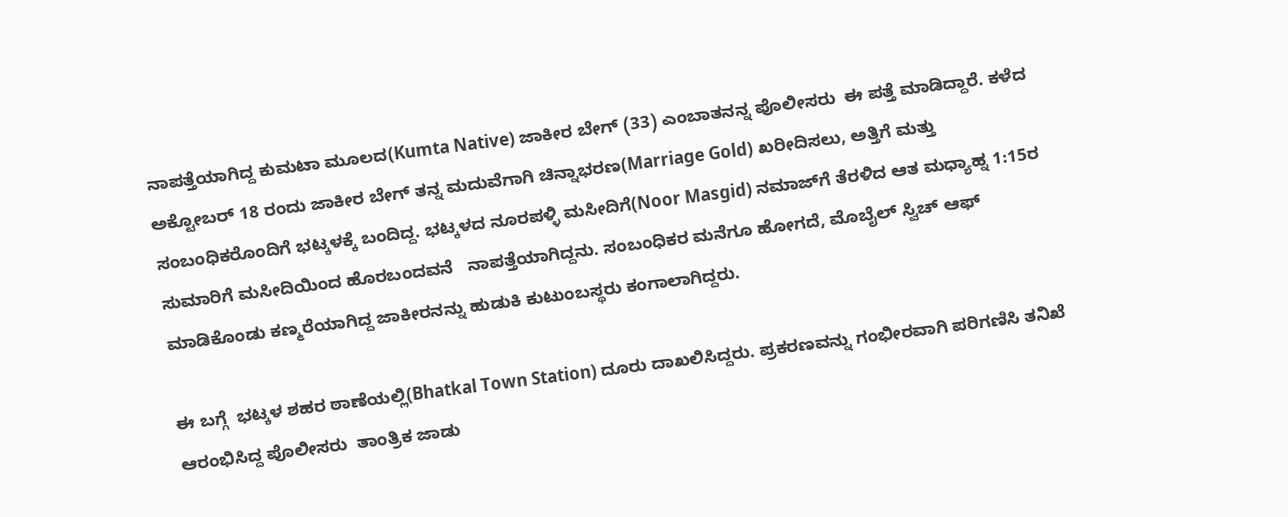ನಾಪತ್ತೆಯಾಗಿದ್ದ ಕುಮಟಾ ಮೂಲದ(Kumta Native) ಜಾಕೀರ ಬೇಗ್ (33) ಎಂಬಾತನನ್ನ ಪೊಲೀಸರು  ಈ ಪತ್ತೆ ಮಾಡಿದ್ದಾರೆ. ಕಳೆದ ಅಕ್ಟೋಬರ್ 18 ರಂದು ಜಾಕೀರ ಬೇಗ್ ತನ್ನ ಮದುವೆಗಾಗಿ ಚಿನ್ನಾಭರಣ(Marriage Gold) ಖರೀದಿಸಲು, ಅತ್ತಿಗೆ ಮತ್ತು ಸಂಬಂಧಿಕರೊಂದಿಗೆ ಭಟ್ಕಳಕ್ಕೆ ಬಂದಿದ್ದ. ಭಟ್ಕಳದ ನೂರಪಳ್ಳಿ ಮಸೀದಿಗೆ(Noor Masgid) ನಮಾಜ್‌ಗೆ ತೆರಳಿದ ಆತ ಮಧ್ಯಾಹ್ನ 1:15ರ ಸುಮಾರಿಗೆ ಮಸೀದಿಯಿಂದ ಹೊರಬಂದವನೆ   ನಾಪತ್ತೆಯಾಗಿದ್ದನು. ಸಂಬಂಧಿಕರ ಮನೆಗೂ ಹೋಗದೆ, ಮೊಬೈಲ್ ಸ್ವಿಚ್ ಆಫ್ ಮಾಡಿಕೊಂಡು ಕಣ್ಮರೆಯಾಗಿದ್ದ ಜಾಕೀರನನ್ನು ಹುಡುಕಿ ಕುಟುಂಬಸ್ಥರು ಕಂಗಾಲಾಗಿದ್ದರು.

ಈ ಬಗ್ಗೆ  ಭಟ್ಕಳ ಶಹರ ಠಾಣೆಯಲ್ಲಿ‌(Bhatkal Town Station) ದೂರು ದಾಖಲಿಸಿದ್ದರು. ಪ್ರಕರಣವನ್ನು ಗಂಭೀರವಾಗಿ ಪರಿಗಣಿಸಿ ತನಿಖೆ ಆರಂಭಿಸಿದ್ದ ಪೊಲೀಸರು  ತಾಂತ್ರಿಕ ಜಾಡು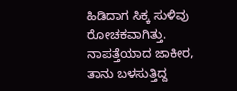ಹಿಡಿದಾಗ ಸಿಕ್ಕ ಸುಳಿವು ರೋಚಕವಾಗಿತ್ತು. ನಾಪತ್ತೆಯಾದ ಜಾಕೀರ, ತಾನು ಬಳಸುತ್ತಿದ್ದ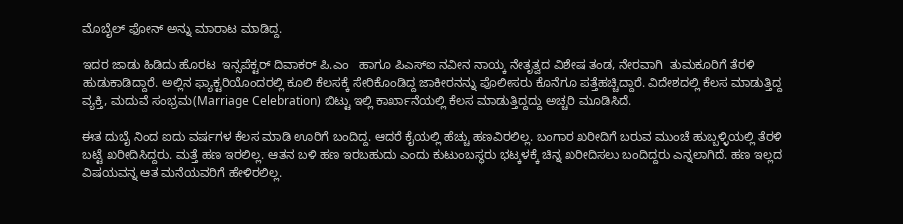ಮೊಬೈಲ್ ಫೋನ್ ಅನ್ನು ಮಾರಾಟ ಮಾಡಿದ್ದ.

ಇದರ ಜಾಡು ಹಿಡಿದು ಹೊರಟ  ಇನ್ಸಪೆಕ್ಟರ್ ದಿವಾಕರ್ ಪಿ.ಎಂ   ಹಾಗೂ ಪಿಎಸ್ಐ ನವೀನ ನಾಯ್ಕ ನೇತೃತ್ವದ ವಿಶೇಷ ತಂಡ, ನೇರವಾಗಿ  ತುಮಕೂರಿಗೆ ತೆರಳಿ ಹುಡುಕಾಡಿದ್ದಾರೆ. ಅಲ್ಲಿನ ಫ್ಯಾಕ್ಟರಿಯೊಂದರಲ್ಲಿ ಕೂಲಿ ಕೆಲಸಕ್ಕೆ ಸೇರಿಕೊಂಡಿದ್ದ ಜಾಕೀರನನ್ನು ಪೊಲೀಸರು ಕೊನೆಗೂ ಪತ್ತೆಹಚ್ಚಿದ್ದಾರೆ. ವಿದೇಶದಲ್ಲಿ ಕೆಲಸ ಮಾಡುತ್ತಿದ್ದ ವ್ಯಕ್ತಿ, ಮದುವೆ ಸಂಭ್ರಮ(Marriage Celebration) ಬಿಟ್ಟು ಇಲ್ಲಿ ಕಾರ್ಖಾನೆಯಲ್ಲಿ ಕೆಲಸ ಮಾಡುತ್ತಿದ್ದದ್ದು ಅಚ್ಚರಿ ಮೂಡಿಸಿದೆ.

ಈತ ದುಬೈ ನಿಂದ ಐದು ವರ್ಷಗಳ ಕೆಲಸ ಮಾಡಿ ಊರಿಗೆ ಬಂದಿದ್ದ. ಆದರೆ ಕೈಯಲ್ಲಿ ಹೆಚ್ಚು ಹಣವಿರಲಿಲ್ಲ. ಬಂಗಾರ ಖರೀದಿಗೆ ಬರುವ ಮುಂಚೆ ಹುಬ್ಬಳ್ಳಿಯಲ್ಲಿ ತೆರಳಿ ಬಟ್ಟೆ ಖರೀದಿಸಿದ್ದರು. ಮತ್ತೆ ಹಣ ಇರಲಿಲ್ಲ. ಆತನ ಬಳಿ ಹಣ ಇರಬಹುದು ಎಂದು ಕುಟುಂಬಸ್ಥರು ಭಟ್ಕಳಕ್ಕೆ ಚಿನ್ನ ಖರೀದಿಸಲು ಬಂದಿದ್ದರು ಎನ್ನಲಾಗಿದೆ. ಹಣ ಇಲ್ಲದ ವಿಷಯವನ್ನ ಆತ ಮನೆಯವರಿಗೆ ಹೇಳಿರಲಿಲ್ಲ.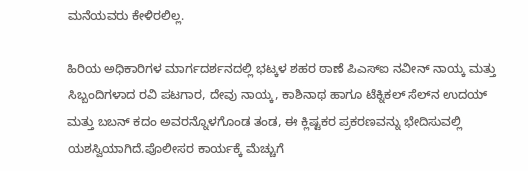ಮನೆಯವರು ಕೇಳಿರಲಿಲ್ಲ.

ಹಿರಿಯ ಅಧಿಕಾರಿಗಳ ಮಾರ್ಗದರ್ಶನದಲ್ಲಿ ಭಟ್ಕಳ ಶಹರ ಠಾಣೆ ಪಿಎಸ್‌ಐ ನವೀನ್ ನಾಯ್ಕ ಮತ್ತು ಸಿಬ್ಬಂದಿಗಳಾದ ರವಿ ಪಟಗಾರ, ದೇವು ನಾಯ್ಕ, ಕಾಶಿನಾಥ ಹಾಗೂ ಟೆಕ್ನಿಕಲ್ ಸೆಲ್‌ನ ಉದಯ್ ಮತ್ತು ಬಬನ್ ಕದಂ ಅವರನ್ನೊಳಗೊಂಡ ತಂಡ, ಈ ಕ್ಲಿಷ್ಟಕರ ಪ್ರಕರಣವನ್ನು ಭೇದಿಸುವಲ್ಲಿ ಯಶಸ್ವಿಯಾಗಿದೆ.ಪೊಲೀಸರ ಕಾರ್ಯಕ್ಕೆ ಮೆಚ್ಚುಗೆ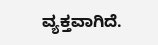ವ್ಯಕ್ತವಾಗಿದೆ.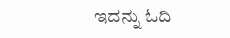ಇದನ್ನು ಓದಿ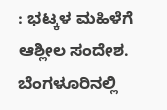: ಭಟ್ಕಳ ಮಹಿಳೆಗೆ ಆಶ್ಲೀಲ ಸಂದೇಶ. ಬೆಂಗಳೂರಿನಲ್ಲಿ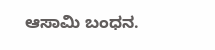ಆಸಾಮಿ ಬಂಧನ.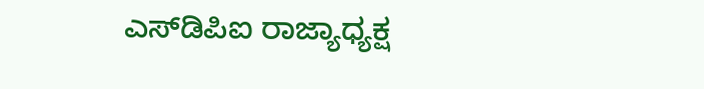ಎಸ್‌ಡಿಪಿಐ ರಾಜ್ಯಾಧ್ಯಕ್ಷ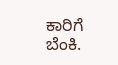ಕಾರಿಗೆ ಬೆಂಕಿ.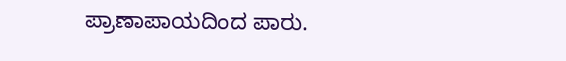ಪ್ರಾಣಾಪಾಯದಿಂದ ಪಾರು.